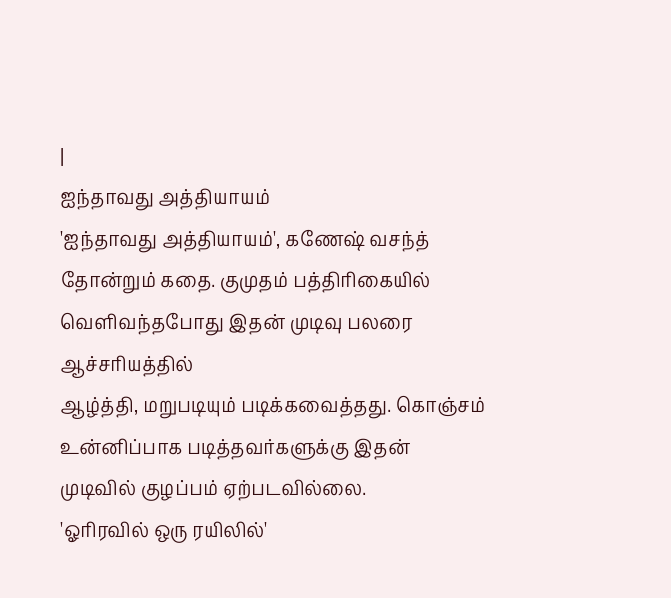|
ஐந்தாவது அத்தியாயம்
'ஐந்தாவது அத்தியாயம்', கணேஷ் வசந்த்
தோன்றும் கதை. குமுதம் பத்திரிகையில் வெளிவந்தபோது இதன் முடிவு பலரை ஆச்சரியத்தில்
ஆழ்த்தி, மறுபடியும் படிக்கவைத்தது. கொஞ்சம் உன்னிப்பாக படித்தவர்களுக்கு இதன்
முடிவில் குழப்பம் ஏற்படவில்லை.
'ஓரிரவில் ஒரு ரயிலில்'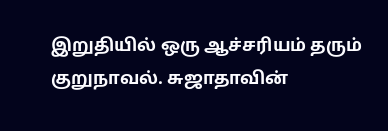இறுதியில் ஒரு ஆச்சரியம் தரும் குறுநாவல். சுஜாதாவின்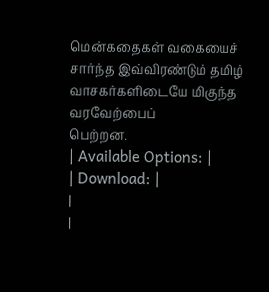மென்கதைகள் வகையைச் சார்ந்த இவ்விரண்டும் தமிழ் வாசகர்களிடையே மிகுந்த வரவேற்பைப்
பெற்றன.
| Available Options: |
| Download: |
|
|